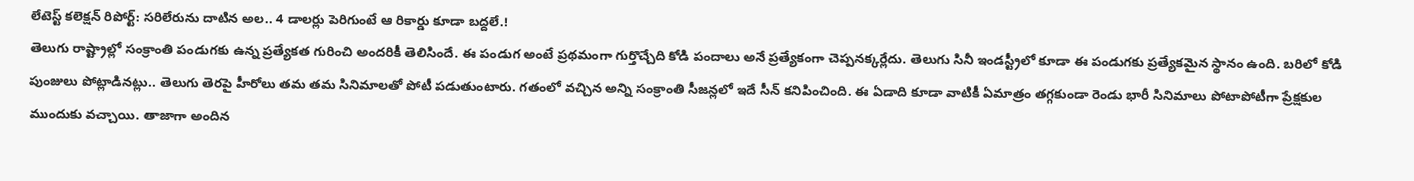లేటెస్ట్ కలెక్షన్ రిపోర్ట్: సరిలేరును దాటిన అల.. 4 డాలర్లు పెరిగుంటే ఆ రికార్డు కూడా బద్దలే.!
తెలుగు రాష్ట్రాల్లో సంక్రాంతి పండుగకు ఉన్న ప్రత్యేకత గురించి అందరికీ తెలిసిందే. ఈ పండుగ అంటే ప్రథమంగా గుర్తొచ్చేది కోడి పందాలు అనే ప్రత్యేకంగా చెప్పనక్కర్లేదు. తెలుగు సినీ ఇండస్ట్రీలో కూడా ఈ పండుగకు ప్రత్యేకమైన స్థానం ఉంది. బరిలో కోడి పుంజులు పోట్లాడినట్లు.. తెలుగు తెరపై హీరోలు తమ తమ సినిమాలతో పోటీ పడుతుంటారు. గతంలో వచ్చిన అన్ని సంక్రాంతి సీజన్లలో ఇదే సీన్ కనిపించింది. ఈ ఏడాది కూడా వాటికీ ఏమాత్రం తగ్గకుండా రెండు భారీ సినిమాలు పోటాపోటీగా ప్రేక్షకుల ముందుకు వచ్చాయి. తాజాగా అందిన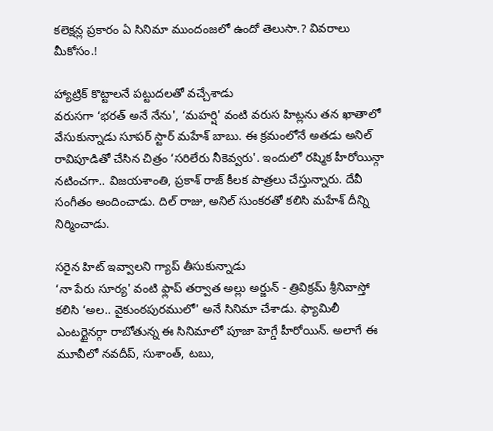కలెక్షన్ల ప్రకారం ఏ సినిమా ముందంజలో ఉందో తెలుసా.? వివరాలు మీకోసం.!

హ్యాట్రిక్ కొట్టాలనే పట్టుదలతో వచ్చేశాడు
వరుసగా ‘భరత్ అనే నేను', ‘మహర్షి' వంటి వరుస హిట్లను తన ఖాతాలో వేసుకున్నాడు సూపర్ స్టార్ మహేశ్ బాబు. ఈ క్రమంలోనే అతడు అనిల్ రావిపూడితో చేసిన చిత్రం ‘సరిలేరు నీకెవ్వరు'. ఇందులో రష్మిక హీరోయిన్గా నటించగా.. విజయశాంతి, ప్రకాశ్ రాజ్ కీలక పాత్రలు చేస్తున్నారు. దేవీ సంగీతం అందించాడు. దిల్ రాజు, అనిల్ సుంకరతో కలిసి మహేశ్ దీన్ని నిర్మించాడు.

సరైన హిట్ ఇవ్వాలని గ్యాప్ తీసుకున్నాడు
‘నా పేరు సూర్య' వంటి ఫ్లాప్ తర్వాత అల్లు అర్జున్ - త్రివిక్రమ్ శ్రీనివాస్తో కలిసి ‘అల.. వైకుంఠపురములో' అనే సినిమా చేశాడు. ఫ్యామిలీ ఎంటర్టైనర్గా రాబోతున్న ఈ సినిమాలో పూజా హెగ్డే హీరోయిన్. అలాగే ఈ మూవీలో నవదీప్, సుశాంత్, టబు,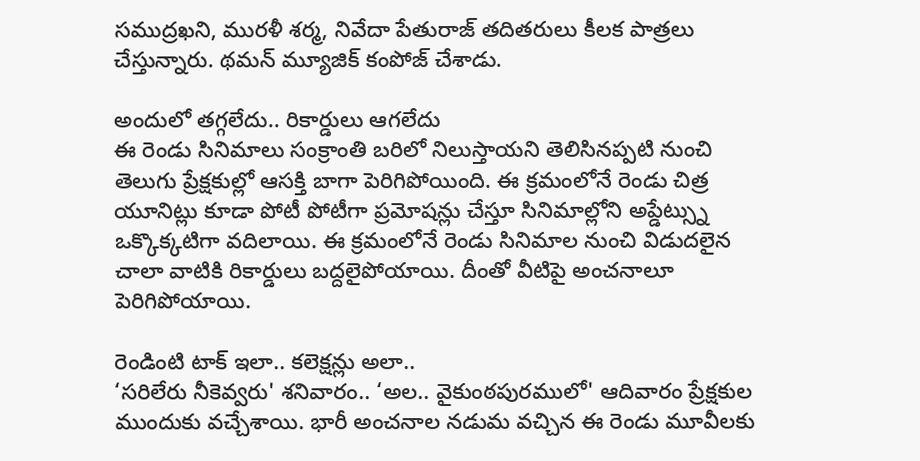సముద్రఖని, మురళీ శర్మ, నివేదా పేతురాజ్ తదితరులు కీలక పాత్రలు చేస్తున్నారు. థమన్ మ్యూజిక్ కంపోజ్ చేశాడు.

అందులో తగ్గలేదు.. రికార్డులు ఆగలేదు
ఈ రెండు సినిమాలు సంక్రాంతి బరిలో నిలుస్తాయని తెలిసినప్పటి నుంచి తెలుగు ప్రేక్షకుల్లో ఆసక్తి బాగా పెరిగిపోయింది. ఈ క్రమంలోనే రెండు చిత్ర యూనిట్లు కూడా పోటీ పోటీగా ప్రమోషన్లు చేస్తూ సినిమాల్లోని అప్డేట్స్ను ఒక్కొక్కటిగా వదిలాయి. ఈ క్రమంలోనే రెండు సినిమాల నుంచి విడుదలైన చాలా వాటికి రికార్డులు బద్దలైపోయాయి. దీంతో వీటిపై అంచనాలూ పెరిగిపోయాయి.

రెండింటి టాక్ ఇలా.. కలెక్షన్లు అలా..
‘సరిలేరు నీకెవ్వరు' శనివారం.. ‘అల.. వైకుంఠపురములో' ఆదివారం ప్రేక్షకుల ముందుకు వచ్చేశాయి. భారీ అంచనాల నడుమ వచ్చిన ఈ రెండు మూవీలకు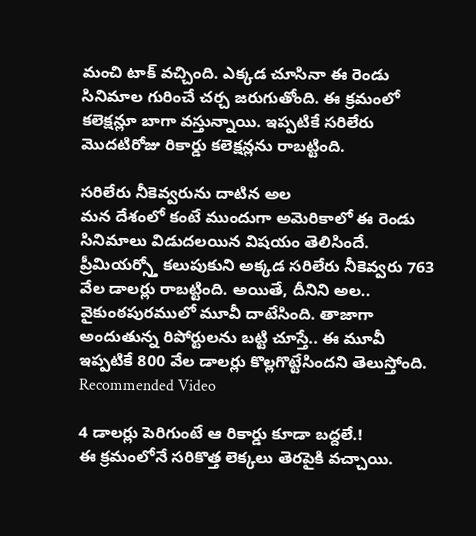మంచి టాక్ వచ్చింది. ఎక్కడ చూసినా ఈ రెండు సినిమాల గురించే చర్చ జరుగుతోంది. ఈ క్రమంలో కలెక్షన్లూ బాగా వస్తున్నాయి. ఇప్పటికే సరిలేరు మొదటిరోజు రికార్డు కలెక్షన్లను రాబట్టింది.

సరిలేరు నీకెవ్వరును దాటిన అల
మన దేశంలో కంటే ముందుగా అమెరికాలో ఈ రెండు సినిమాలు విడుదలయిన విషయం తెలిసిందే. ప్రీమియర్స్తో కలుపుకుని అక్కడ సరిలేరు నీకెవ్వరు 763 వేల డాలర్లు రాబట్టింది. అయితే, దీనిని అల.. వైకుంఠపురములో మూవీ దాటేసింది. తాజాగా అందుతున్న రిపోర్టులను బట్టి చూస్తే.. ఈ మూవీ ఇప్పటికే 800 వేల డాలర్లు కొల్లగొట్టేసిందని తెలుస్తోంది.
Recommended Video

4 డాలర్లు పెరిగుంటే ఆ రికార్డు కూడా బద్దలే.!
ఈ క్రమంలోనే సరికొత్త లెక్కలు తెరపైకి వచ్చాయి.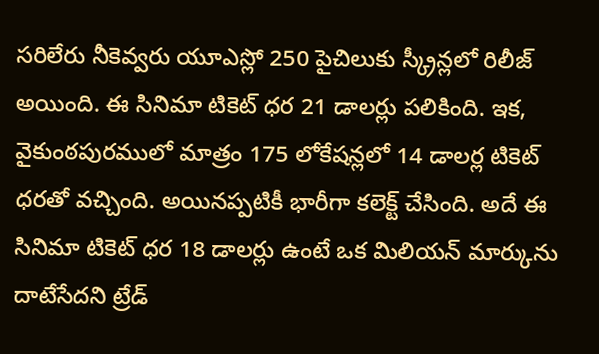సరిలేరు నీకెవ్వరు యూఎస్లో 250 పైచిలుకు స్క్రీన్లలో రిలీజ్ అయింది. ఈ సినిమా టికెట్ ధర 21 డాలర్లు పలికింది. ఇక, వైకుంఠపురములో మాత్రం 175 లోకేషన్లలో 14 డాలర్ల టికెట్ ధరతో వచ్చింది. అయినప్పటికీ భారీగా కలెక్ట్ చేసింది. అదే ఈ సినిమా టికెట్ ధర 18 డాలర్లు ఉంటే ఒక మిలియన్ మార్కును దాటేసేదని ట్రేడ్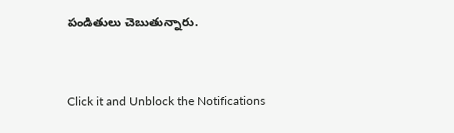పండితులు చెబుతున్నారు.


Click it and Unblock the Notifications